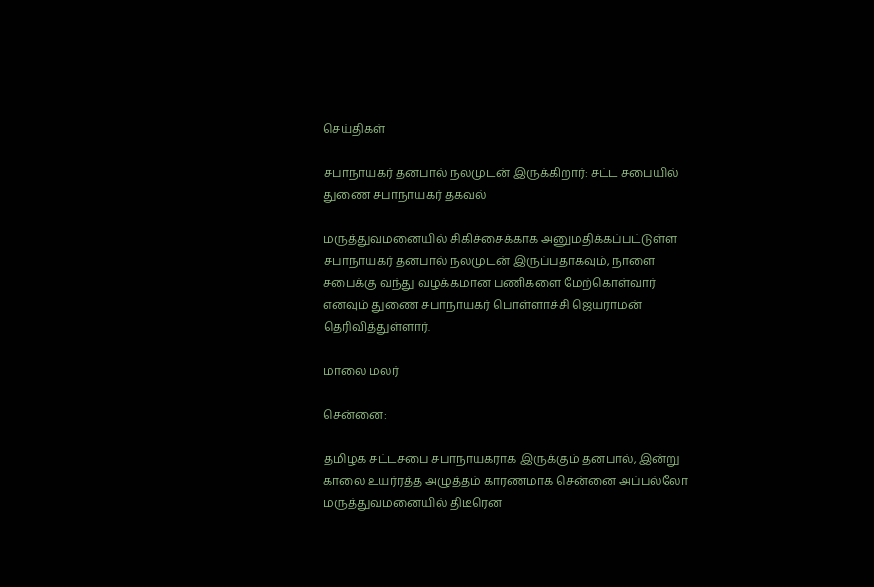செய்திகள்

சபாநாயகர் தனபால் நலமுடன் இருக்கிறார்: சட்ட சபையில் துணை சபாநாயகர் தகவல்

மருத்துவமனையில் சிகிச்சைக்காக அனுமதிக்கப்பட்டுள்ள சபாநாயகர் தனபால் நலமுடன் இருப்பதாகவும், நாளை சபைக்கு வந்து வழக்கமான பணிகளை மேற்கொள்வார் எனவும் துணை சபாநாயகர் பொள்ளாச்சி ஜெயராமன் தெரிவித்துள்ளார்.

மாலை மலர்

சென்னை:

தமிழக சட்டசபை சபாநாயகராக இருக்கும் தனபால், இன்று காலை உயர்ரத்த அழுத்தம் காரணமாக சென்னை அப்பல்லோ மருத்துவமனையில் திடீரென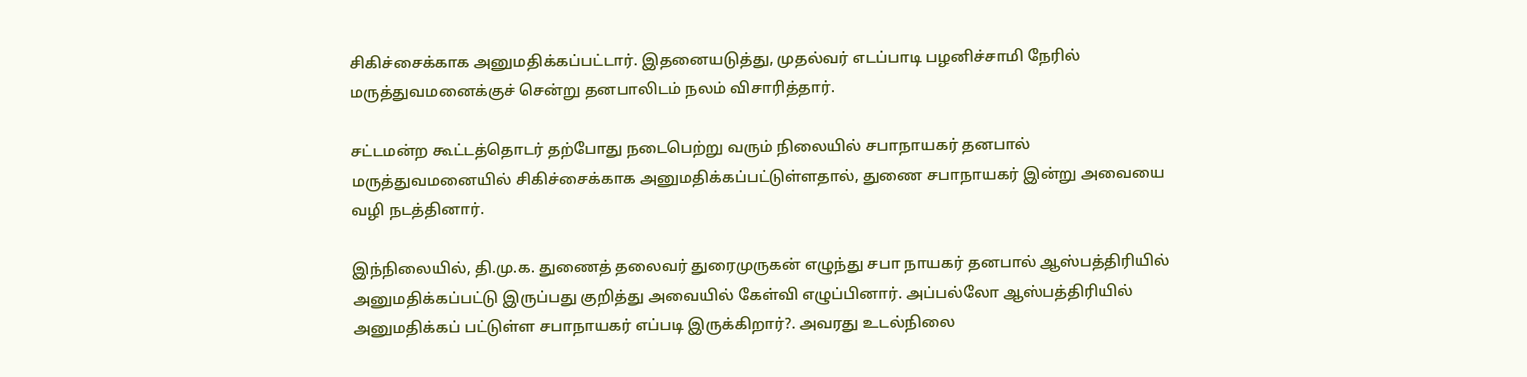சிகிச்சைக்காக அனுமதிக்கப்பட்டார். இதனையடுத்து, முதல்வர் எடப்பாடி பழனிச்சாமி நேரில் மருத்துவமனைக்குச் சென்று தனபாலிடம் நலம் விசாரித்தார்.

சட்டமன்ற கூட்டத்தொடர் தற்போது நடைபெற்று வரும் நிலையில் சபாநாயகர் தனபால் மருத்துவமனையில் சிகிச்சைக்காக அனுமதிக்கப்பட்டுள்ளதால், துணை சபாநாயகர் இன்று அவையை வழி நடத்தினார்.

இந்நிலையில், தி.மு.க. துணைத் தலைவர் துரைமுருகன் எழுந்து சபா நாயகர் தனபால் ஆஸ்பத்திரியில் அனுமதிக்கப்பட்டு இருப்பது குறித்து அவையில் கேள்வி எழுப்பினார். அப்பல்லோ ஆஸ்பத்திரியில் அனுமதிக்கப் பட்டுள்ள சபாநாயகர் எப்படி இருக்கிறார்?. அவரது உடல்நிலை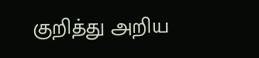குறித்து அறிய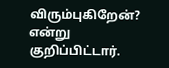விரும்புகிறேன்? என்று குறிப்பிட்டார்.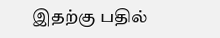இதற்கு பதில்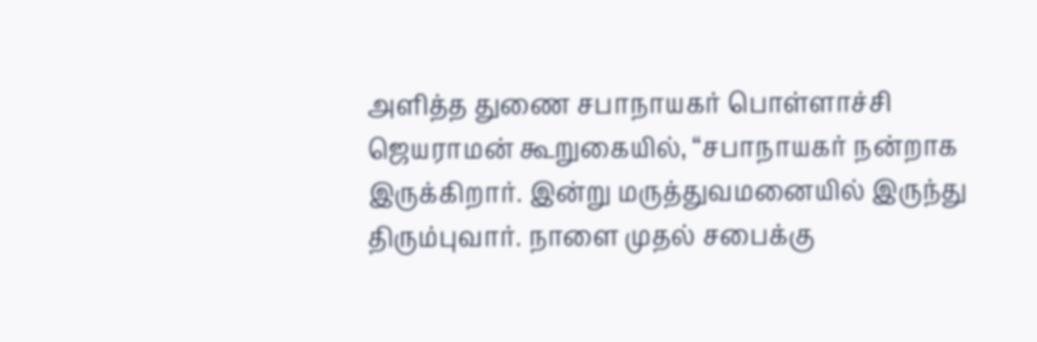அளித்த துணை சபாநாயகர் பொள்ளாச்சி ஜெயராமன் கூறுகையில், “சபாநாயகர் நன்றாக இருக்கிறார். இன்று மருத்துவமனையில் இருந்து திரும்புவார். நாளை முதல் சபைக்கு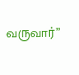வருவார்”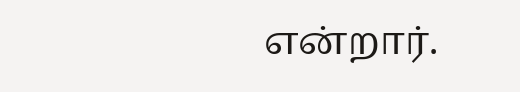என்றார்.